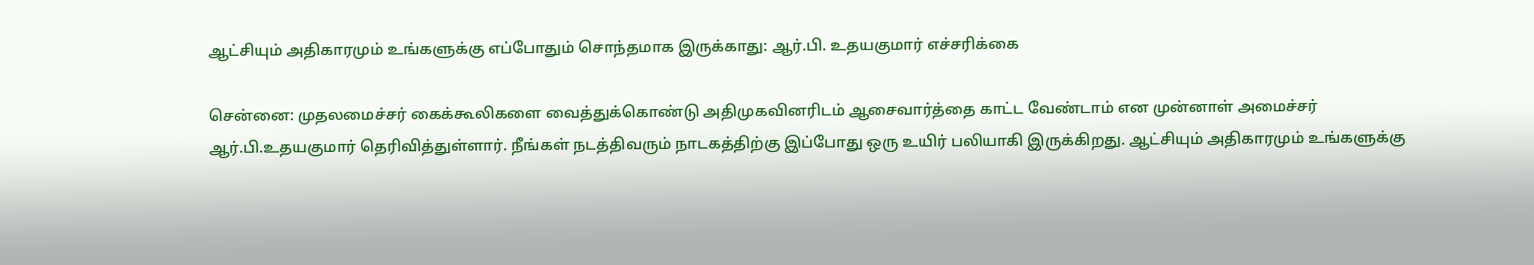ஆட்சியும் அதிகாரமும் உங்களுக்கு எப்போதும் சொந்தமாக இருக்காது: ஆர்.பி. உதயகுமார் எச்சரிக்கை

சென்னை: முதலமைச்சர் கைக்கூலிகளை வைத்துக்கொண்டு அதிமுகவினரிடம் ஆசைவார்த்தை காட்ட வேண்டாம் என முன்னாள் அமைச்சர் ஆர்.பி.உதயகுமார் தெரிவித்துள்ளார். நீங்கள் நடத்திவரும் நாடகத்திற்கு இப்போது ஒரு உயிர் பலியாகி இருக்கிறது. ஆட்சியும் அதிகாரமும் உங்களுக்கு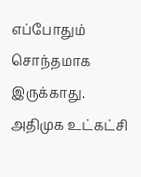எப்போதும் சொந்தமாக இருக்காது. அதிமுக உட்கட்சி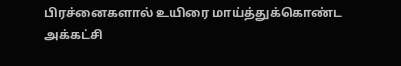பிரச்னைகளால் உயிரை மாய்த்துக்கொண்ட அக்கட்சி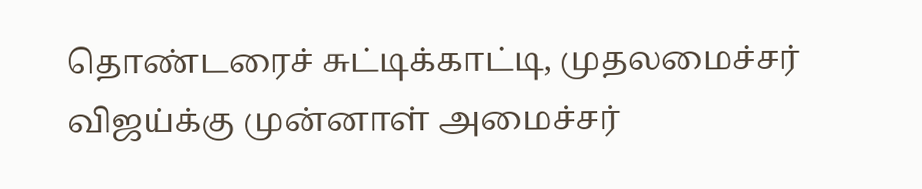தொண்டரைச் சுட்டிக்காட்டி, முதலமைச்சர் விஜய்க்கு முன்னாள் அமைச்சர்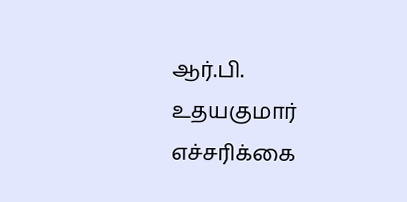ஆர்.பி. உதயகுமார் எச்சரிக்கை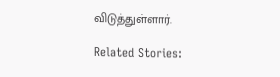விடுத்துள்ளார்.

Related Stories: